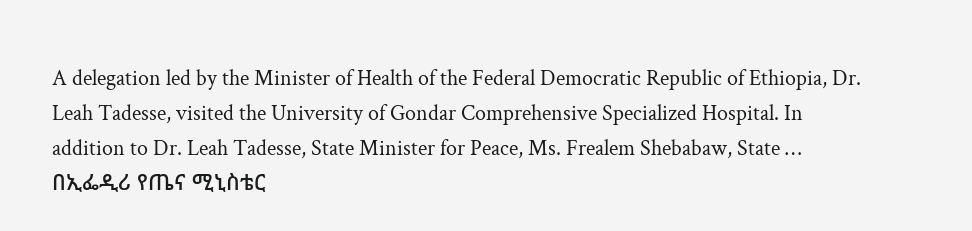A delegation led by the Minister of Health of the Federal Democratic Republic of Ethiopia, Dr. Leah Tadesse, visited the University of Gondar Comprehensive Specialized Hospital. In addition to Dr. Leah Tadesse, State Minister for Peace, Ms. Frealem Shebabaw, State …
በኢፌዲሪ የጤና ሚኒስቴር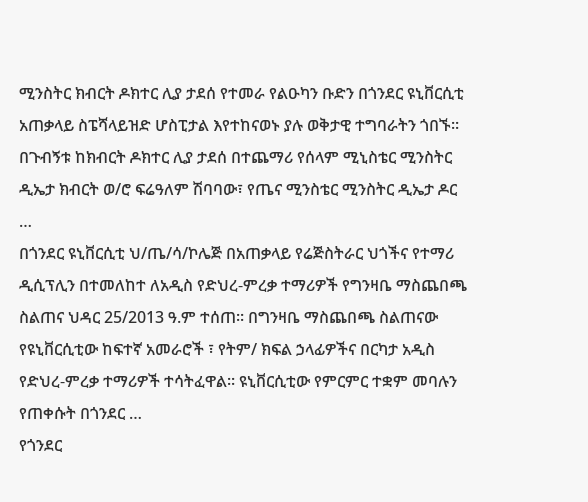ሚንስትር ክብርት ዶክተር ሊያ ታደሰ የተመራ የልዑካን ቡድን በጎንደር ዩኒቨርሲቲ አጠቃላይ ስፔሻላይዝድ ሆስፒታል እየተከናወኑ ያሉ ወቅታዊ ተግባራትን ጎበኙ፡፡ በጉብኝቱ ከክብርት ዶክተር ሊያ ታደሰ በተጨማሪ የሰላም ሚኒስቴር ሚንስትር ዲኤታ ክብርት ወ/ሮ ፍሬዓለም ሽባባው፣ የጤና ሚንስቴር ሚንስትር ዲኤታ ዶር …
በጎንደር ዩኒቨርሲቲ ህ/ጤ/ሳ/ኮሌጅ በአጠቃላይ የሬጅስትራር ህጎችና የተማሪ ዲሲፕሊን በተመለከተ ለአዲስ የድህረ-ምረቃ ተማሪዎች የግንዛቤ ማስጨበጫ ስልጠና ህዳር 25/2013 ዓ.ም ተሰጠ፡፡ በግንዛቤ ማስጨበጫ ስልጠናው የዩኒቨርሲቲው ከፍተኛ አመራሮች ፣ የትም/ ክፍል ኃላፊዎችና በርካታ አዲስ የድህረ-ምረቃ ተማሪዎች ተሳትፈዋል፡፡ ዩኒቨርሲቲው የምርምር ተቋም መባሉን የጠቀሱት በጎንደር …
የጎንደር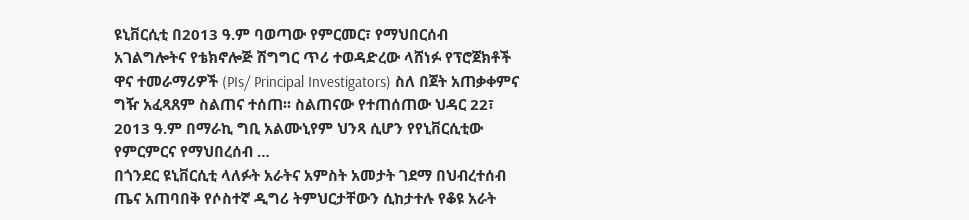ዩኒቨርሲቲ በ2013 ዓ.ም ባወጣው የምርመር፣ የማህበርሰብ አገልግሎትና የቴክኖሎጅ ሽግግር ጥሪ ተወዳድረው ላሸነፉ የፕሮጀክቶች ዋና ተመራማሪዎች (PIs/ Principal Investigators) ስለ በጀት አጠቃቀምና ግዥ አፈጻጸም ስልጠና ተሰጠ፡፡ ስልጠናው የተጠሰጠው ህዳር 22፣ 2013 ዓ.ም በማራኪ ግቢ አልሙኒየም ህንጻ ሲሆን የየኒቨርሲቲው የምርምርና የማህበረሰብ …
በጎንደር ዩኒቨርሲቲ ላለፉት አራትና አምስት አመታት ገደማ በህብረተሰብ ጤና አጠባበቅ የሶስተኛ ዲግሪ ትምህርታቸውን ሲከታተሉ የቆዩ አራት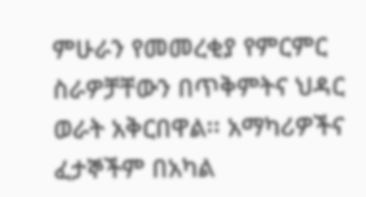ምሁራን የመመረቂያ የምርምር ስራዎቻቸውን በጥቅምትና ህዳር ወራት አቅርበዋል፡፡ አማካሪዎችና ፈታኞችም በአካል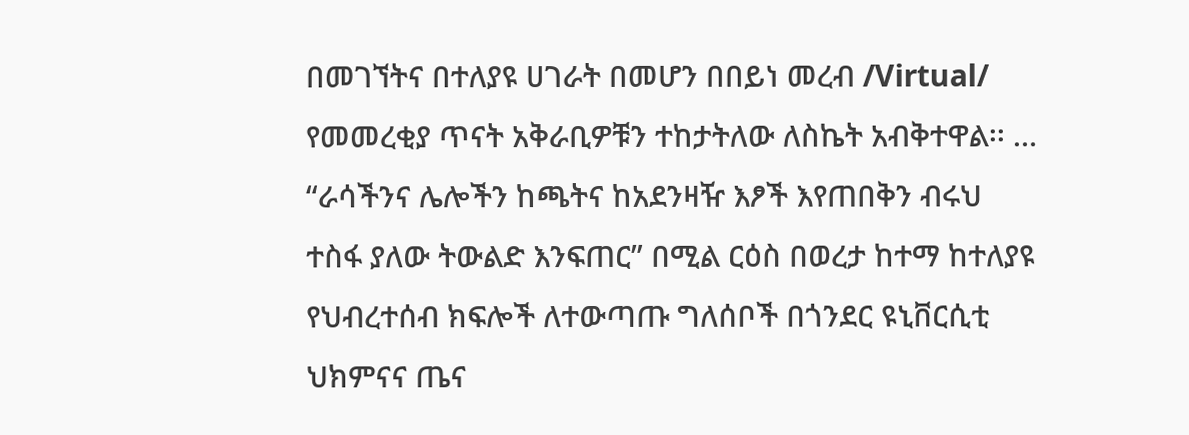በመገኘትና በተለያዩ ሀገራት በመሆን በበይነ መረብ /Virtual/ የመመረቂያ ጥናት አቅራቢዎቹን ተከታትለው ለስኬት አብቅተዋል፡፡ …
“ራሳችንና ሌሎችን ከጫትና ከአደንዛዥ እፆች እየጠበቅን ብሩህ ተስፋ ያለው ትውልድ እንፍጠር” በሚል ርዕስ በወረታ ከተማ ከተለያዩ የህብረተሰብ ክፍሎች ለተውጣጡ ግለሰቦች በጎንደር ዩኒቨርሲቲ ህክምናና ጤና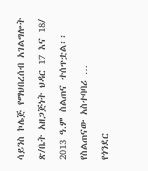ሳይንስ ኮሌጅ የማህበረሰብ አገልግሎት ጽ/ቤት አዘጋጅነት ህዳር 17 እና 18/ 2013 ዓ.ም ስልጠና ተሰጥቷል፡፡ የስልጠናው አስተባባሪ …
የጎንደር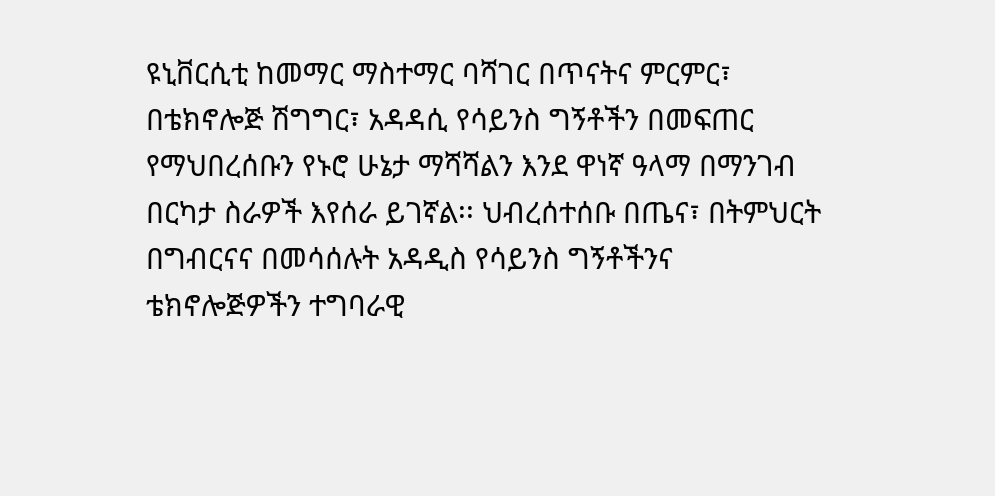ዩኒቨርሲቲ ከመማር ማስተማር ባሻገር በጥናትና ምርምር፣ በቴክኖሎጅ ሽግግር፣ አዳዳሲ የሳይንስ ግኝቶችን በመፍጠር የማህበረሰቡን የኑሮ ሁኔታ ማሻሻልን እንደ ዋነኛ ዓላማ በማንገብ በርካታ ስራዎች እየሰራ ይገኛል፡፡ ህብረሰተሰቡ በጤና፣ በትምህርት በግብርናና በመሳሰሉት አዳዲስ የሳይንስ ግኝቶችንና ቴክኖሎጅዎችን ተግባራዊ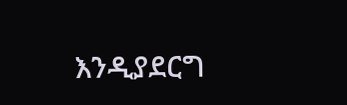እንዲያደርግ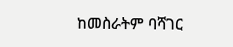ከመስራትም ባሻገር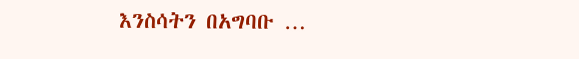እንስሳትን በአግባቡ …